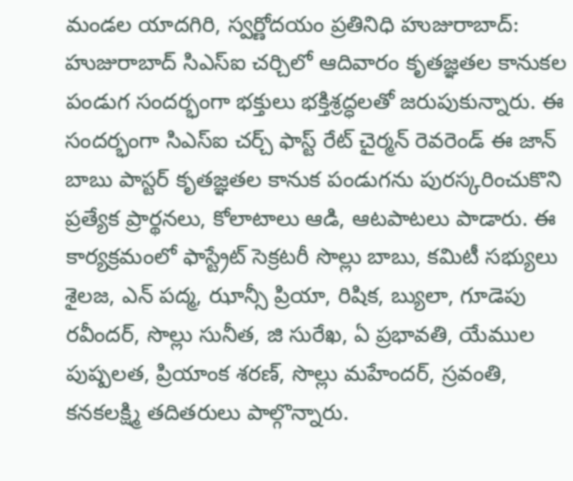మండల యాదగిరి, స్వర్ణోదయం ప్రతినిధి హుజురాబాద్:
హుజురాబాద్ సిఎస్ఐ చర్చిలో ఆదివారం కృతజ్ఞతల కానుకల పండుగ సందర్భంగా భక్తులు భక్తిశ్రద్ధలతో జరుపుకున్నారు. ఈ సందర్భంగా సిఎస్ఐ చర్చ్ ఫాస్ట్ రేట్ చైర్మన్ రెవరెండ్ ఈ జాన్ బాబు పాస్టర్ కృతజ్ఞతల కానుక పండుగను పురస్కరించుకొని ప్రత్యేక ప్రార్థనలు, కోలాటాలు ఆడి, ఆటపాటలు పాడారు. ఈ కార్యక్రమంలో ఫాస్ట్రేట్ సెక్రటరీ సొల్లు బాబు, కమిటీ సభ్యులు శైలజ, ఎన్ పద్మ, ఝాన్సీ ప్రియా, రిషిక, బ్యులా, గూడెపు రవీందర్, సొల్లు సునీత, జి సురేఖ, ఏ ప్రభావతి, యేముల పుష్పలత, ప్రియాంక శరణ్, సొల్లు మహేందర్, స్రవంతి, కనకలక్ష్మి తదితరులు పాల్గొన్నారు.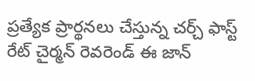ప్రత్యేక ప్రార్థనలు చేస్తున్న చర్చ్ ఫాస్ట్ రేట్ చైర్మన్ రెవరెండ్ ఈ జాన్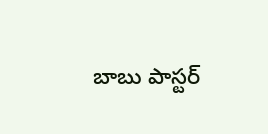బాబు పాస్టర్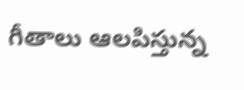గీతాలు ఆలపిస్తున్న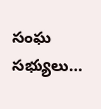సంఘ సభ్యులు…